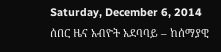Saturday, December 6, 2014
ሰበር ዜና አብዮት አደባባይ – ከሰማያዊ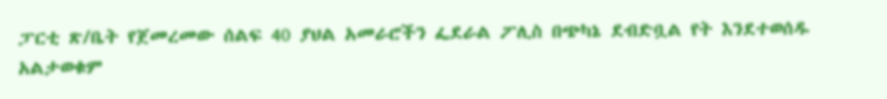ፓርቲ ጽ/ቤት የጀመረመው ሰልፍ 40 ያህል አመራሮችን ፌደራል ፖሊስ በጭካኔ ደብድቧል የት እንደተወሰዱ አልታወቁም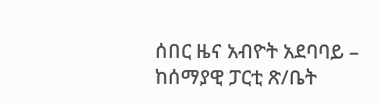ሰበር ዜና አብዮት አደባባይ – ከሰማያዊ ፓርቲ ጽ/ቤት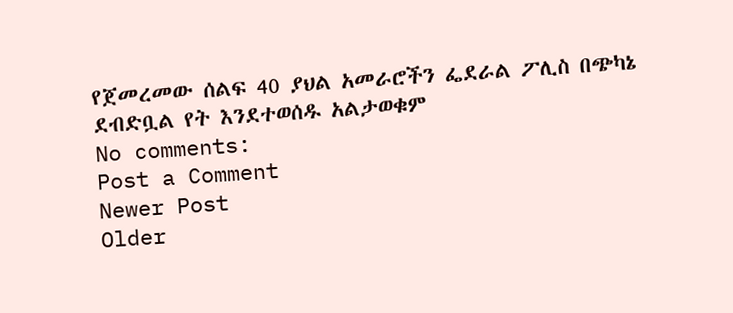የጀመረመው ሰልፍ 40 ያህል አመራሮችን ፌደራል ፖሊስ በጭካኔ ደብድቧል የት እንደተወሰዱ አልታወቁም
No comments:
Post a Comment
Newer Post
Older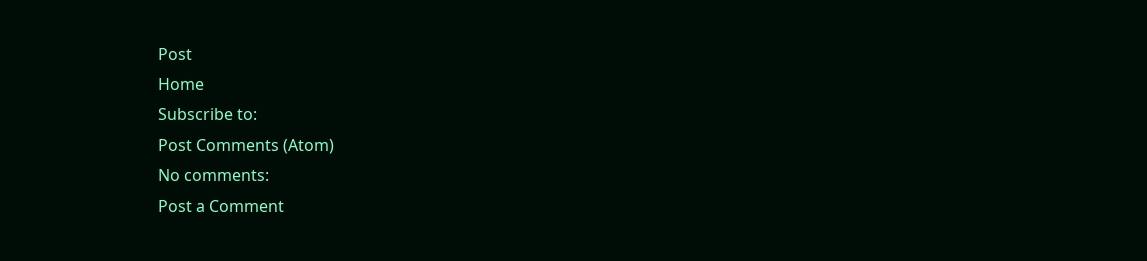Post
Home
Subscribe to:
Post Comments (Atom)
No comments:
Post a Comment